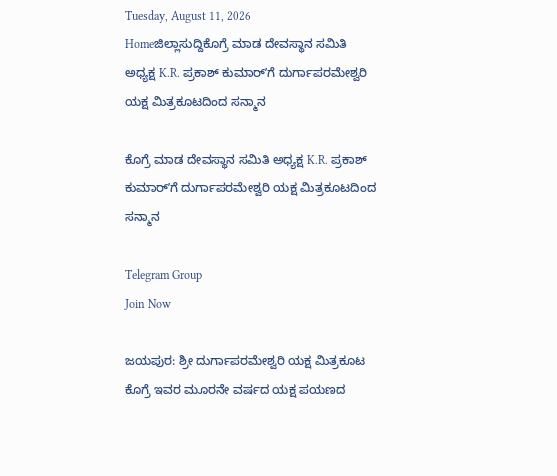Tuesday, August 11, 2026
Homeಜಿಲ್ಲಾಸುದ್ದಿಕೊಗ್ರೆ ಮಾಡ ದೇವಸ್ಥಾನ ಸಮಿತಿ ಅಧ್ಯಕ್ಷ K.R. ಪ್ರಕಾಶ್ ಕುಮಾರ್ʼಗೆ ದುರ್ಗಾಪರಮೇಶ್ವರಿ ಯಕ್ಷ ಮಿತ್ರಕೂಟದಿಂದ ಸನ್ಮಾನ

ಕೊಗ್ರೆ ಮಾಡ ದೇವಸ್ಥಾನ ಸಮಿತಿ ಅಧ್ಯಕ್ಷ K.R. ಪ್ರಕಾಶ್ ಕುಮಾರ್ʼಗೆ ದುರ್ಗಾಪರಮೇಶ್ವರಿ ಯಕ್ಷ ಮಿತ್ರಕೂಟದಿಂದ ಸನ್ಮಾನ

Telegram Group
Join Now

ಜಯಪುರ: ಶ್ರೀ ದುರ್ಗಾಪರಮೇಶ್ವರಿ ಯಕ್ಷ ಮಿತ್ರಕೂಟ ಕೊಗ್ರೆ ಇವರ ಮೂರನೇ ವರ್ಷದ ಯಕ್ಷ ಪಯಣದ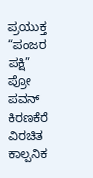ಪ್ರಯುಕ್ತ “ಪಂಜರ ಪಕ್ಷಿ” ಪ್ರೋ ಪವನ್ ಕಿರಣಕೆರೆ ವಿರಚಿತ ಕಾಲ್ಪನಿಕ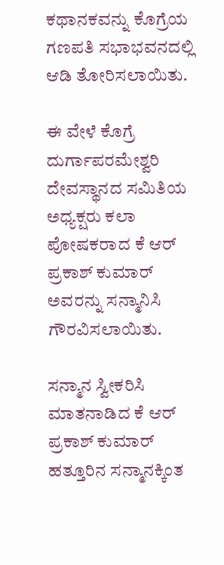ಕಥಾನಕವನ್ನು ಕೊಗ್ರೆಯ ಗಣಪತಿ ಸಭಾಭವನದಲ್ಲಿ ಆಡಿ ತೋರಿಸಲಾಯಿತು.

ಈ ವೇಳೆ ಕೊಗ್ರೆ ದುರ್ಗಾಪರಮೇಶ್ವರಿ ದೇವಸ್ಥಾನದ ಸಮಿತಿಯ ಅಧ್ಯಕ್ಷರು ಕಲಾ ಪೋಷಕರಾದ ಕೆ ಆರ್ ಪ್ರಕಾಶ್ ಕುಮಾರ್ ಅವರನ್ನು ಸನ್ಮಾನಿಸಿ ಗೌರವಿಸಲಾಯಿತು.

ಸನ್ಮಾನ ಸ್ವೀಕರಿಸಿ ಮಾತನಾಡಿದ ಕೆ ಆರ್ ಪ್ರಕಾಶ್ ಕುಮಾರ್ ಹತ್ತೂರಿನ ಸನ್ಮಾನಕ್ಕಿಂತ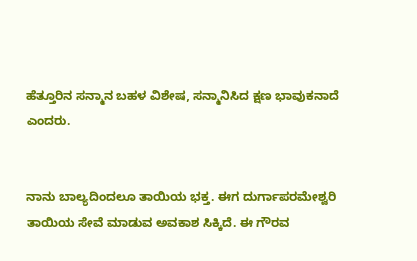ಹೆತ್ತೂರಿನ ಸನ್ಮಾನ ಬಹಳ ವಿಶೇಷ, ಸನ್ಮಾನಿಸಿದ ಕ್ಷಣ ಭಾವುಕನಾದೆ ಎಂದರು.


ನಾನು ಬಾಲ್ಯದಿಂದಲೂ ತಾಯಿಯ ಭಕ್ತ. ಈಗ ದುರ್ಗಾಪರಮೇಶ್ವರಿ ತಾಯಿಯ ಸೇವೆ ಮಾಡುವ ಅವಕಾಶ ಸಿಕ್ಕಿದೆ. ಈ ಗೌರವ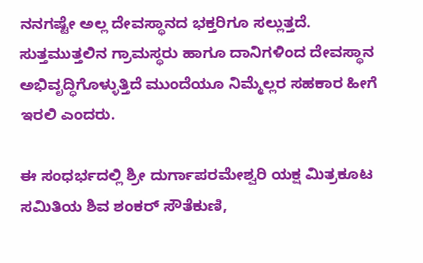ನನಗಷ್ಟೇ ಅಲ್ಲ ದೇವಸ್ಥಾನದ ಭಕ್ತರಿಗೂ ಸಲ್ಲುತ್ತದೆ. ಸುತ್ತಮುತ್ತಲಿನ ಗ್ರಾಮಸ್ಥರು ಹಾಗೂ ದಾನಿಗಳಿಂದ ದೇವಸ್ಥಾನ ಅಭಿವೃದ್ಧಿಗೊಳ್ಳುತ್ತಿದೆ ಮುಂದೆಯೂ ನಿಮ್ಮೆಲ್ಲರ ಸಹಕಾರ ಹೀಗೆ ಇರಲಿ ಎಂದರು.

ಈ ಸಂಧರ್ಭದಲ್ಲಿ ಶ್ರೀ ದುರ್ಗಾಪರಮೇಶ್ವರಿ ಯಕ್ಷ ಮಿತ್ರಕೂಟ ಸಮಿತಿಯ ಶಿವ ಶಂಕರ್ ಸೌತೆಕುಣಿ,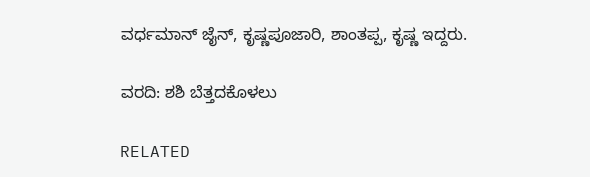ವರ್ಧಮಾನ್ ಜೈನ್, ಕೃಷ್ಣಪೂಜಾರಿ, ಶಾಂತಪ್ಪ, ಕೃಷ್ಣ ಇದ್ದರು.

ವರದಿ: ಶಶಿ ಬೆತ್ತದಕೊಳಲು

RELATED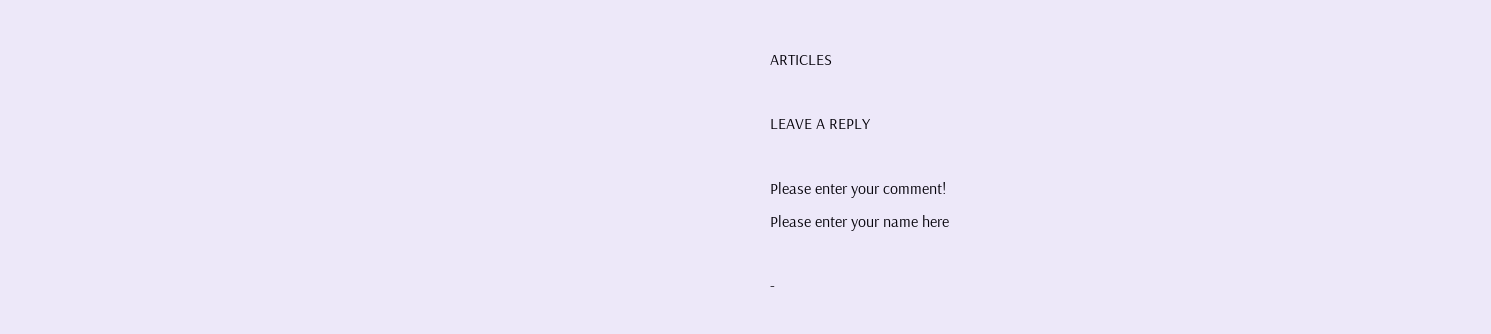ARTICLES

LEAVE A REPLY

Please enter your comment!
Please enter your name here

-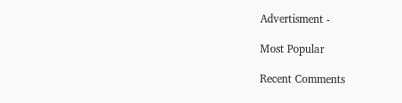Advertisment -

Most Popular

Recent Comments